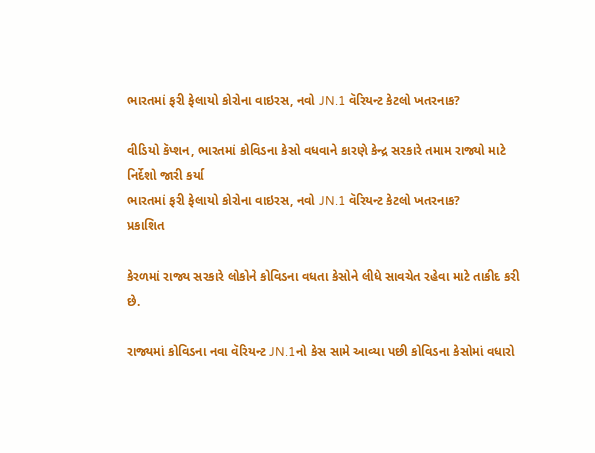ભારતમાં ફરી ફેલાયો કોરોના વાઇરસ, નવો JN.1 વૅરિયન્ટ કેટલો ખતરનાક?

વીડિયો કૅપ્શન, ભારતમાં કોવિડના કેસો વધવાને કારણે કેન્દ્ર સરકારે તમામ રાજ્યો માટે નિર્દેશો જારી કર્યા
ભારતમાં ફરી ફેલાયો કોરોના વાઇરસ, નવો JN.1 વૅરિયન્ટ કેટલો ખતરનાક?
પ્રકાશિત

કેરળમાં રાજ્ય સરકારે લોકોને કોવિડના વધતા કેસોને લીધે સાવચેત રહેવા માટે તાકીદ કરી છે.

રાજ્યમાં કોવિડના નવા વૅરિયન્ટ JN.1નો કેસ સામે આવ્યા પછી કોવિડના કેસોમાં વધારો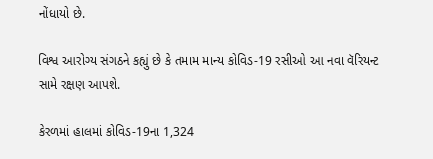નોંધાયો છે.

વિશ્વ આરોગ્ય સંગઠને કહ્યું છે કે તમામ માન્ય કોવિડ-19 રસીઓ આ નવા વૅરિયન્ટ સામે રક્ષણ આપશે.

કેરળમાં હાલમાં કોવિડ-19ના 1,324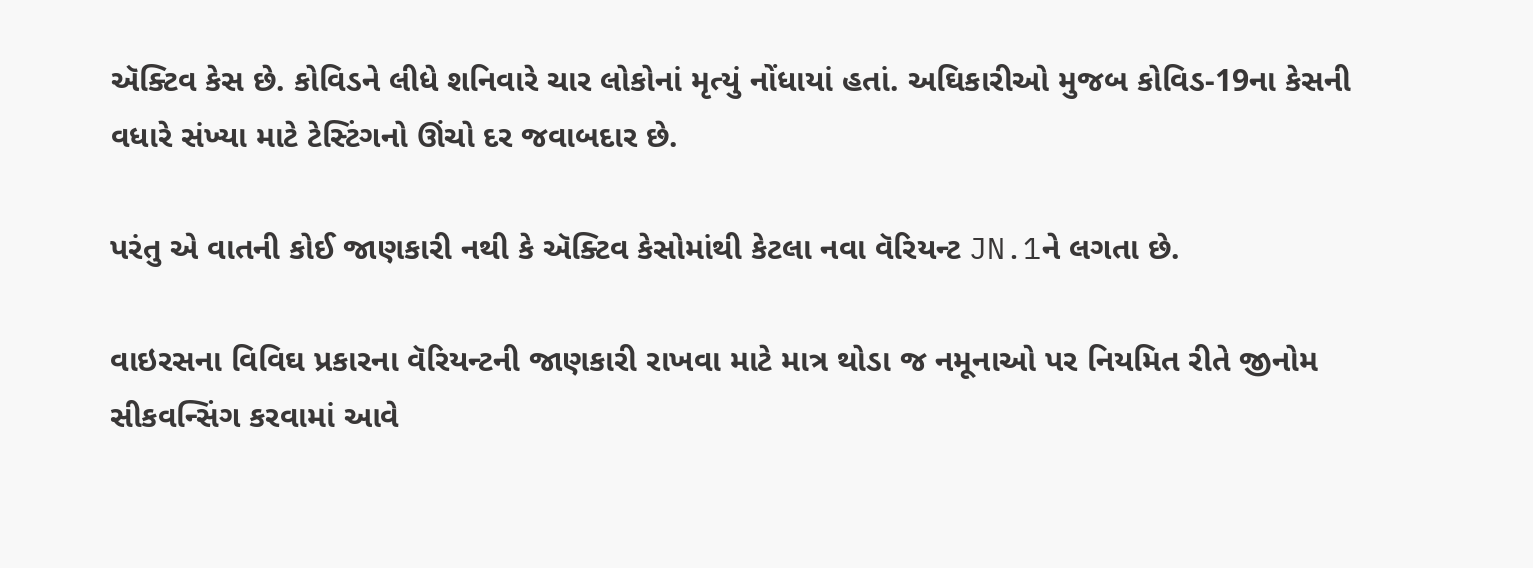ઍક્ટિવ કેસ છે. કોવિડને લીધે શનિવારે ચાર લોકોનાં મૃત્યું નોંધાયાં હતાં. અઘિકારીઓ મુજબ કોવિડ-19ના કેસની વધારે સંખ્યા માટે ટેસ્ટિંગનો ઊંચો દર જવાબદાર છે.

પરંતુ એ વાતની કોઈ જાણકારી નથી કે ઍક્ટિવ કેસોમાંથી કેટલા નવા વૅરિયન્ટ JN.1ને લગતા છે.

વાઇરસના વિવિઘ પ્રકારના વૅરિયન્ટની જાણકારી રાખવા માટે માત્ર થોડા જ નમૂનાઓ પર નિયમિત રીતે જીનોમ સીકવન્સિંગ કરવામાં આવે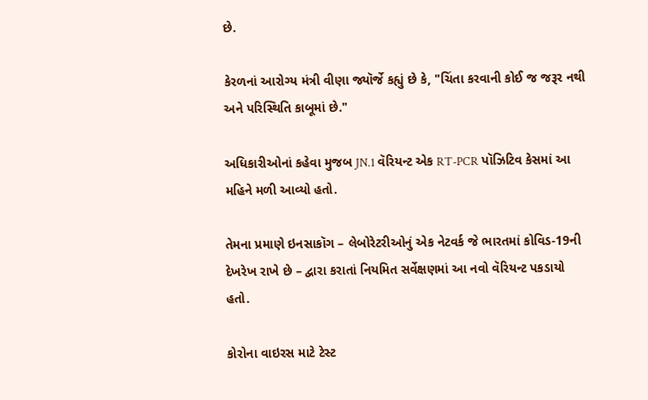છે.

કેરળનાં આરોગ્ય મંત્રી વીણા જ્યૉર્જે કહ્યું છે કે, "ચિંતા કરવાની કોઈ જ જરૂર નથી અને પરિસ્થિતિ કાબૂમાં છે."

અધિકારીઓનાં કહેવા મુજબ JN.1 વૅરિયન્ટ એક RT-PCR પૉઝિટિવ કેસમાં આ મહિને મળી આવ્યો હતો.

તેમના પ્રમાણે ઇનસાકૉગ – લેબોરેટરીઓનું એક નેટવર્ક જે ભારતમાં કોવિડ-19ની દેખરેખ રાખે છે – દ્વારા કરાતાં નિયમિત સર્વેક્ષણમાં આ નવો વૅરિયન્ટ પકડાયો હતો.

કોરોના વાઇરસ માટે ટેસ્ટ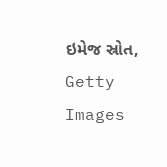ઇમેજ સ્રોત, Getty Images